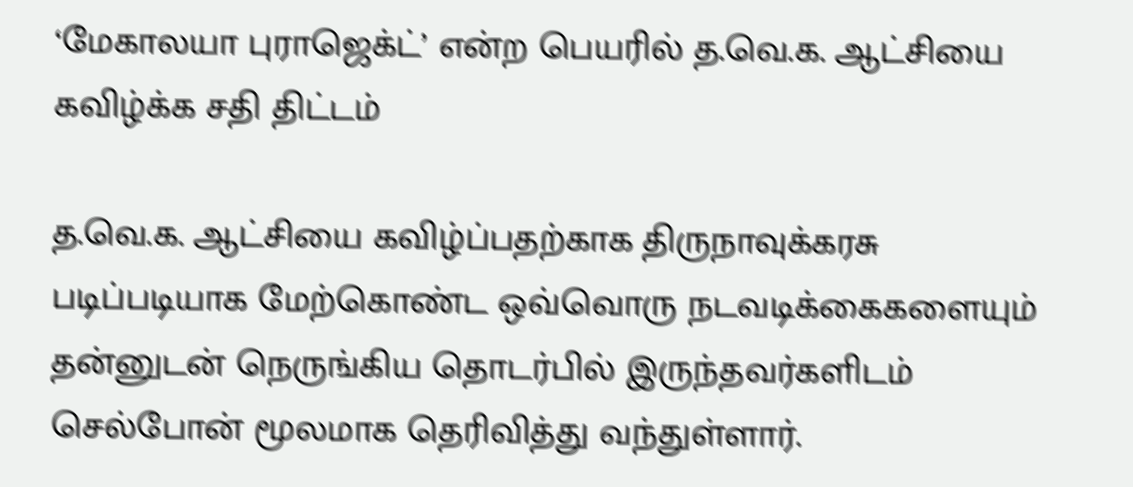‘மேகாலயா புராஜெக்ட்’ என்ற பெயரில் த.வெ.க. ஆட்சியை கவிழ்க்க சதி திட்டம்

த.வெ.க. ஆட்சியை கவிழ்ப்பதற்காக திருநாவுக்கரசு படிப்படியாக மேற்கொண்ட ஒவ்வொரு நடவடிக்கைகளையும் தன்னுடன் நெருங்கிய தொடர்பில் இருந்தவர்களிடம் செல்போன் மூலமாக தெரிவித்து வந்துள்ளார்.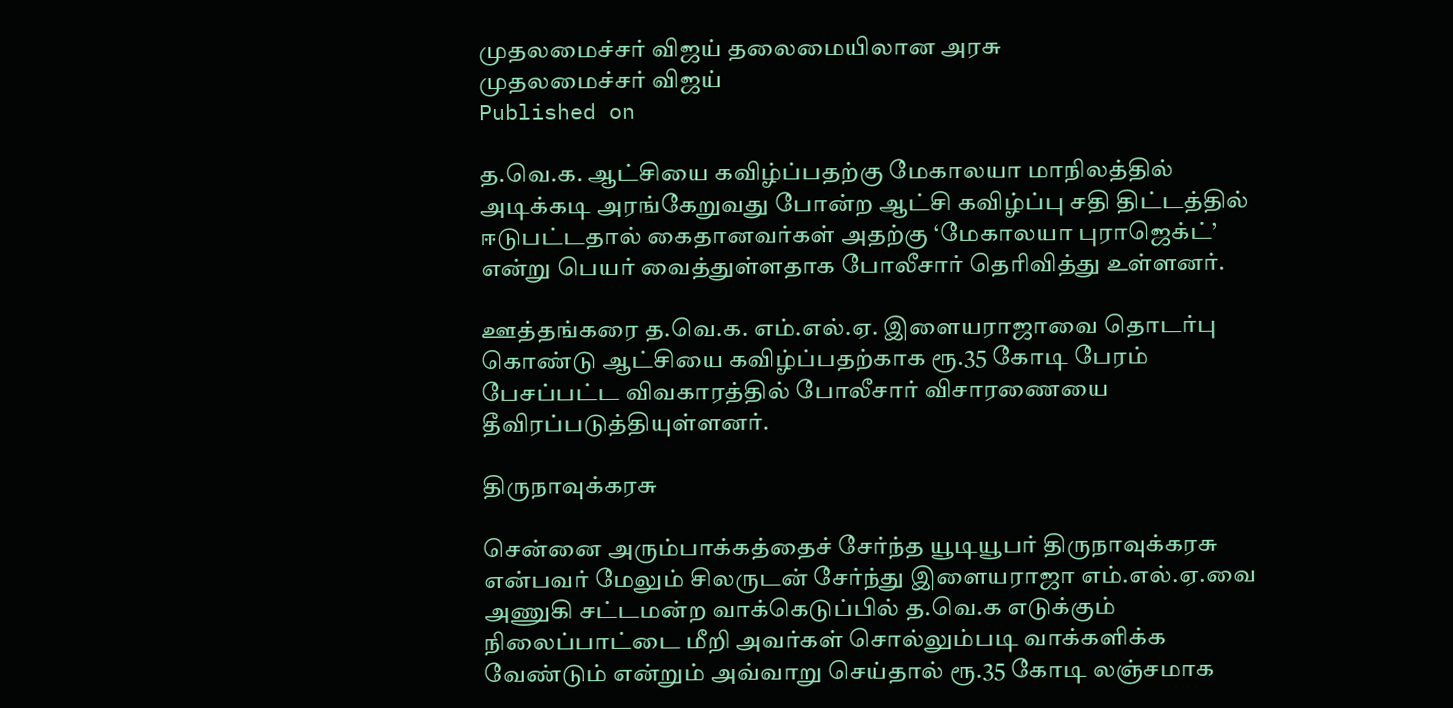முதலமைச்சர் விஜய் தலைமையிலான அரசு
முதலமைச்சர் விஜய்
Published on

த.வெ.க. ஆட்சியை கவிழ்ப்பதற்கு மேகாலயா மாநிலத்தில் அடிக்கடி அரங்கேறுவது போன்ற ஆட்சி கவிழ்ப்பு சதி திட்டத்தில் ஈடுபட்டதால் கைதானவர்கள் அதற்கு ‘மேகாலயா புராஜெக்ட்’ என்று பெயர் வைத்துள்ளதாக போலீசார் தெரிவித்து உள்ளனர்.

ஊத்தங்கரை த.வெ.க. எம்.எல்.ஏ. இளையராஜாவை தொடர்பு கொண்டு ஆட்சியை கவிழ்ப்பதற்காக ரூ.35 கோடி பேரம் பேசப்பட்ட விவகாரத்தில் போலீசார் விசாரணையை தீவிரப்படுத்தியுள்ளனர்.

திருநாவுக்கரசு

சென்னை அரும்பாக்கத்தைச் சேர்ந்த யூடியூபர் திருநாவுக்கரசு என்பவர் மேலும் சிலருடன் சேர்ந்து இளையராஜா எம்.எல்.ஏ.வை அணுகி சட்டமன்ற வாக்கெடுப்பில் த.வெ.க எடுக்கும் நிலைப்பாட்டை மீறி அவர்கள் சொல்லும்படி வாக்களிக்க வேண்டும் என்றும் அவ்வாறு செய்தால் ரூ.35 கோடி லஞ்சமாக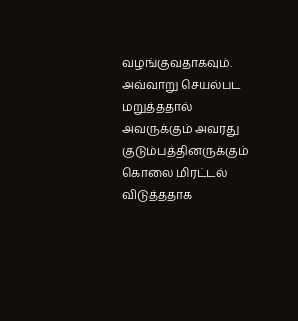வழங்குவதாகவும். அவ்வாறு செயல்பட மறுத்ததால் அவருக்கும் அவரது குடும்பத்தினருக்கும் கொலை மிரட்டல் விடுத்ததாக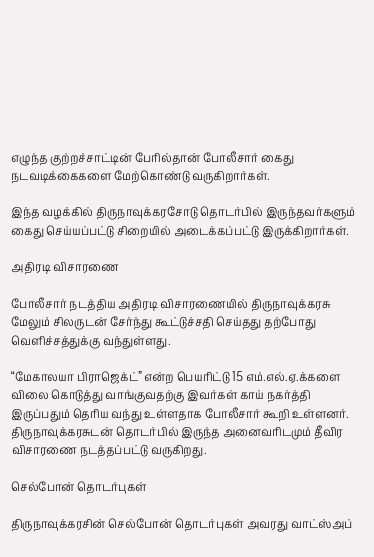எழுந்த குற்றச்சாட்டின் பேரில்தான் போலீசார் கைது நடவடிக்கைகளை மேற்கொண்டு வருகிறார்கள்.

இந்த வழக்கில் திருநாவுக்கரசோடு தொடர்பில் இருந்தவர்களும் கைது செய்யப்பட்டு சிறையில் அடைக்கப்பட்டு இருக்கிறார்கள்.

அதிரடி விசாரணை

போலீசார் நடத்திய அதிரடி விசாரணையில் திருநாவுக்கரசு மேலும் சிலருடன் சேர்ந்து கூட்டுச்சதி செய்தது தற்போது வெளிச்சத்துக்கு வந்துள்ளது.

“மேகாலயா பிராஜெக்ட்” என்ற பெயரிட்டு 15 எம்.எல்.ஏ.க்களை விலை கொடுத்து வாங்குவதற்கு இவர்கள் காய் நகர்த்தி இருப்பதும் தெரிய வந்து உள்ளதாக போலீசார் கூறி உள்ளனர். திருநாவுக்கரசுடன் தொடர்பில் இருந்த அனைவரிடமும் தீவிர விசாரணை நடத்தப்பட்டு வருகிறது.

செல்போன் தொடர்புகள்

திருநாவுக்கரசின் செல்போன் தொடர்புகள் அவரது வாட்ஸ்அப்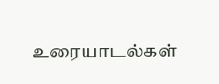உரையாடல்கள்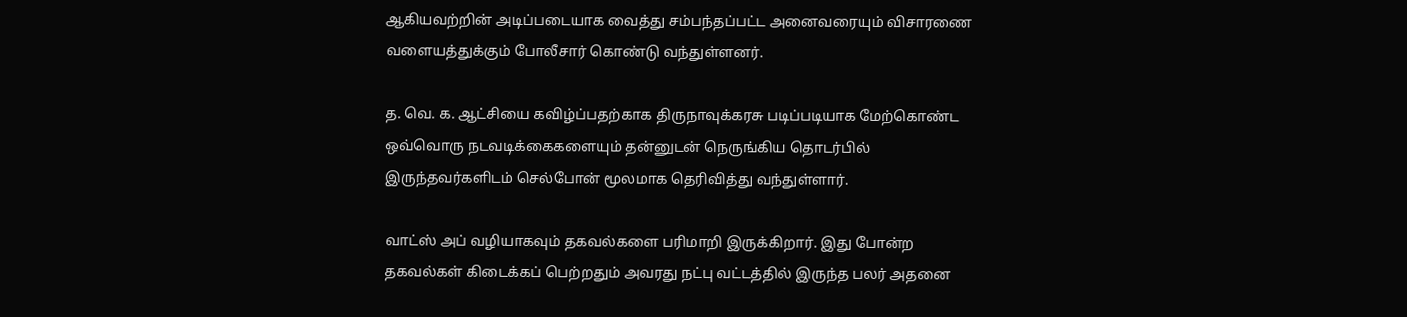ஆகியவற்றின் அடிப்படையாக வைத்து சம்பந்தப்பட்ட அனைவரையும் விசாரணை வளையத்துக்கும் போலீசார் கொண்டு வந்துள்ளனர்.

த. வெ. க. ஆட்சியை கவிழ்ப்பதற்காக திருநாவுக்கரசு படிப்படியாக மேற்கொண்ட ஒவ்வொரு நடவடிக்கைகளையும் தன்னுடன் நெருங்கிய தொடர்பில் இருந்தவர்களிடம் செல்போன் மூலமாக தெரிவித்து வந்துள்ளார்.

வாட்ஸ் அப் வழியாகவும் தகவல்களை பரிமாறி இருக்கிறார். இது போன்ற தகவல்கள் கிடைக்கப் பெற்றதும் அவரது நட்பு வட்டத்தில் இருந்த பலர் அதனை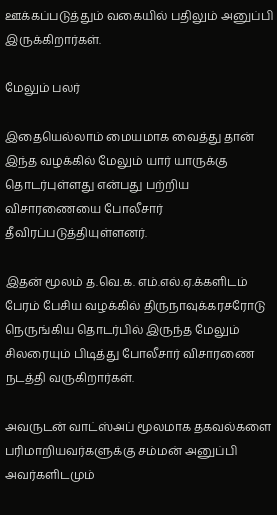ஊக்கப்படுத்தும் வகையில் பதிலும் அனுப்பி இருக்கிறார்கள்.

மேலும் பலர்

இதையெல்லாம் மையமாக வைத்து தான் இந்த வழக்கில் மேலும் யார் யாருக்கு தொடர்புள்ளது என்பது பற்றிய விசாரணையை போலீசார் தீவிரப்படுத்தியுள்ளனர்.

இதன் மூலம் த.வெ.க. எம்.எல்.ஏ.க்களிடம் பேரம் பேசிய வழக்கில் திருநாவுக்கரசரோடு நெருங்கிய தொடர்பில் இருந்த மேலும் சிலரையும் பிடித்து போலீசார் விசாரணை நடத்தி வருகிறார்கள்.

அவருடன் வாட்ஸ்அப் மூலமாக தகவல்களை பரிமாறியவர்களுக்கு சம்மன் அனுப்பி அவர்களிடமும்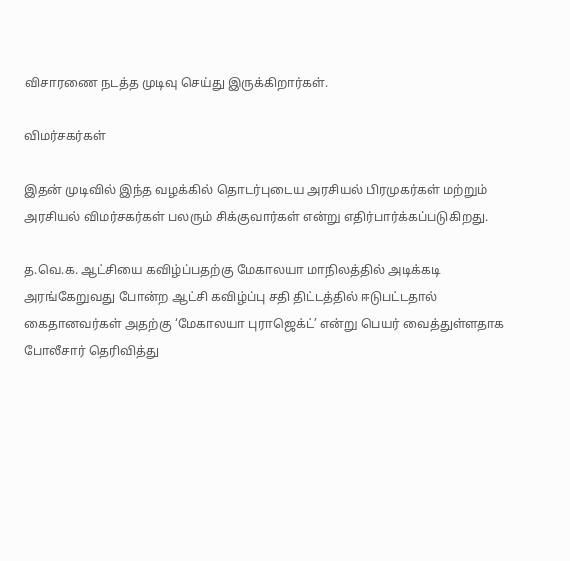விசாரணை நடத்த முடிவு செய்து இருக்கிறார்கள்.

விமர்சகர்கள்

இதன் முடிவில் இந்த வழக்கில் தொடர்புடைய அரசியல் பிரமுகர்கள் மற்றும் அரசியல் விமர்சகர்கள் பலரும் சிக்குவார்கள் என்று எதிர்பார்க்கப்படுகிறது.

த.வெ.க. ஆட்சியை கவிழ்ப்பதற்கு மேகாலயா மாநிலத்தில் அடிக்கடி அரங்கேறுவது போன்ற ஆட்சி கவிழ்ப்பு சதி திட்டத்தில் ஈடுபட்டதால் கைதானவர்கள் அதற்கு ‘மேகாலயா புராஜெக்ட்’ என்று பெயர் வைத்துள்ளதாக போலீசார் தெரிவித்து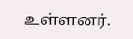உள்ளனர்.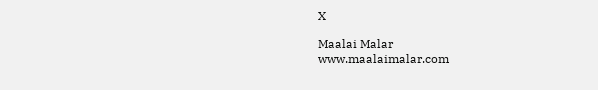X

Maalai Malar
www.maalaimalar.com